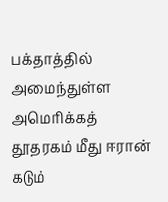பக்தாத்தில் அமைந்துள்ள அமெரிக்கத் தூதரகம் மீது ஈரான் கடும்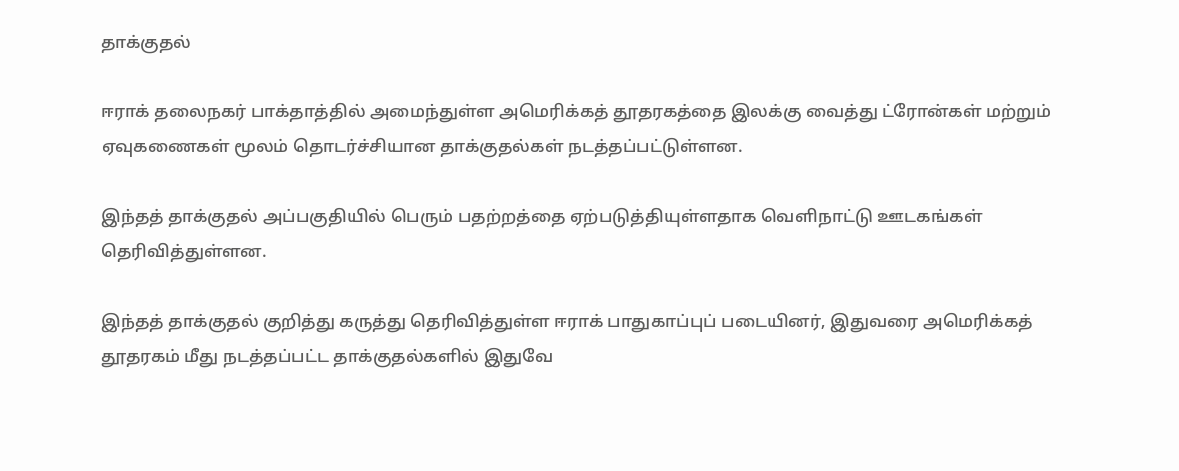தாக்குதல்

ஈராக் தலைநகர் பாக்தாத்தில் அமைந்துள்ள அமெரிக்கத் தூதரகத்தை இலக்கு வைத்து ட்ரோன்கள் மற்றும் ஏவுகணைகள் மூலம் தொடர்ச்சியான தாக்குதல்கள் நடத்தப்பட்டுள்ளன.

இந்தத் தாக்குதல் அப்பகுதியில் பெரும் பதற்றத்தை ஏற்படுத்தியுள்ளதாக வெளிநாட்டு ஊடகங்கள் தெரிவித்துள்ளன.

இந்தத் தாக்குதல் குறித்து கருத்து தெரிவித்துள்ள ஈராக் பாதுகாப்புப் படையினர், இதுவரை அமெரிக்கத் தூதரகம் மீது நடத்தப்பட்ட தாக்குதல்களில் இதுவே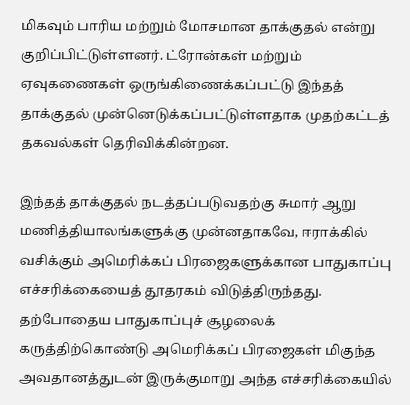மிகவும் பாரிய மற்றும் மோசமான தாக்குதல் என்று குறிப்பிட்டுள்ளனர். ட்ரோன்கள் மற்றும் ஏவுகணைகள் ஒருங்கிணைக்கப்பட்டு இந்தத் தாக்குதல் முன்னெடுக்கப்பட்டுள்ளதாக முதற்கட்டத் தகவல்கள் தெரிவிக்கின்றன.

இந்தத் தாக்குதல் நடத்தப்படுவதற்கு சுமார் ஆறு மணித்தியாலங்களுக்கு முன்னதாகவே, ஈராக்கில் வசிக்கும் அமெரிக்கப் பிரஜைகளுக்கான பாதுகாப்பு எச்சரிக்கையைத் தூதரகம் விடுத்திருந்தது. தற்போதைய பாதுகாப்புச் சூழலைக் கருத்திற்கொண்டு அமெரிக்கப் பிரஜைகள் மிகுந்த அவதானத்துடன் இருக்குமாறு அந்த எச்சரிக்கையில்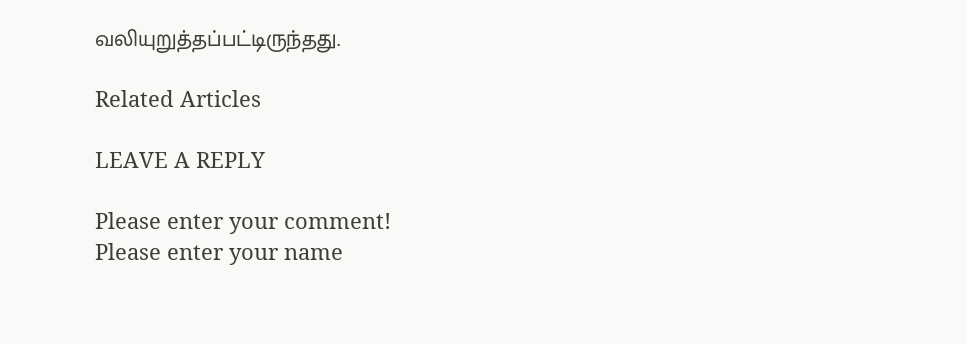வலியுறுத்தப்பட்டிருந்தது.

Related Articles

LEAVE A REPLY

Please enter your comment!
Please enter your name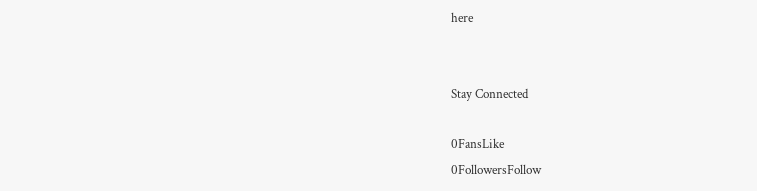here


Stay Connected

0FansLike
0FollowersFollow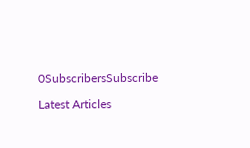0SubscribersSubscribe

Latest Articles